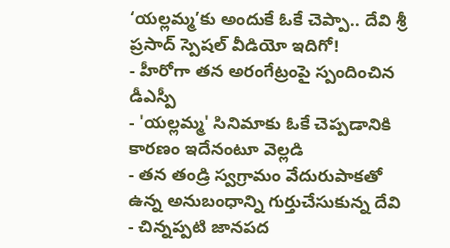‘యల్లమ్మ’కు అందుకే ఓకే చెప్పా.. దేవి శ్రీ ప్రసాద్ స్పెషల్ వీడియో ఇదిగో!
- హీరోగా తన అరంగేట్రంపై స్పందించిన డీఎస్పీ
- 'యల్లమ్మ' సినిమాకు ఓకే చెప్పడానికి కారణం ఇదేనంటూ వెల్లడి
- తన తండ్రి స్వగ్రామం వేదురుపాకతో ఉన్న అనుబంధాన్ని గుర్తుచేసుకున్న దేవి
- చిన్నప్పటి జానపద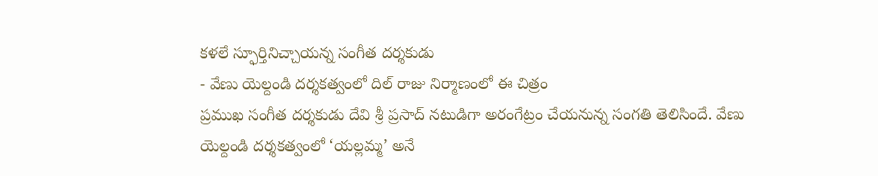కళలే స్ఫూర్తినిచ్చాయన్న సంగీత దర్శకుడు
- వేణు యెల్దండి దర్శకత్వంలో దిల్ రాజు నిర్మాణంలో ఈ చిత్రం
ప్రముఖ సంగీత దర్శకుడు దేవి శ్రీ ప్రసాద్ నటుడిగా అరంగేట్రం చేయనున్న సంగతి తెలిసిందే. వేణు యెల్దండి దర్శకత్వంలో ‘యల్లమ్మ’ అనే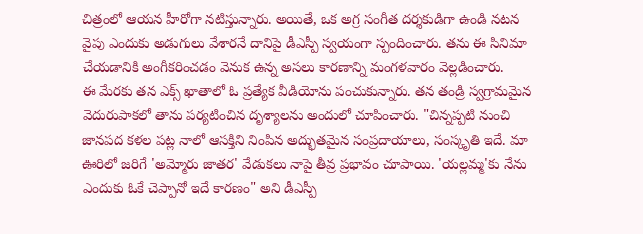చిత్రంలో ఆయన హీరోగా నటిస్తున్నారు. అయితే, ఒక అగ్ర సంగీత దర్శకుడిగా ఉండి నటన వైపు ఎందుకు అడుగులు వేశారనే దానిపై డీఎస్పీ స్వయంగా స్పందించారు. తను ఈ సినిమా చేయడానికి అంగీకరించడం వెనుక ఉన్న అసలు కారణాన్ని మంగళవారం వెల్లడించారు.
ఈ మేరకు తన ఎక్స్ ఖాతాలో ఓ ప్రత్యేక వీడియోను పంచుకున్నారు. తన తండ్రి స్వగ్రామమైన వెదురుపాకలో తాను పర్యటించిన దృశ్యాలను అందులో చూపించారు. "చిన్నప్పటి నుంచి జానపద కళల పట్ల నాలో ఆసక్తిని నింపిన అద్భుతమైన సంప్రదాయాలు, సంస్కృతి ఇదే. మా ఊరిలో జరిగే 'అమ్మోరు జాతర' వేడుకలు నాపై తీవ్ర ప్రభావం చూపాయి. 'యల్లమ్మ'కు నేను ఎందుకు ఓకే చెప్పానో ఇదే కారణం" అని డీఎస్పీ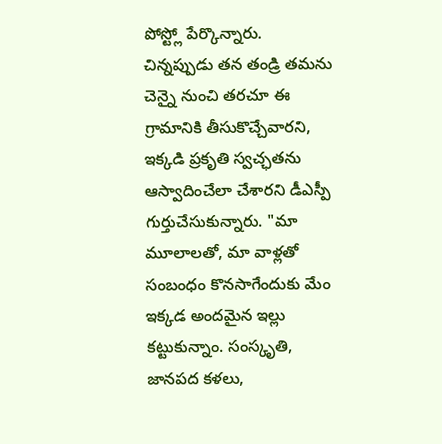పోస్ట్లో పేర్కొన్నారు.
చిన్నప్పుడు తన తండ్రి తమను చెన్నై నుంచి తరచూ ఈ గ్రామానికి తీసుకొచ్చేవారని, ఇక్కడి ప్రకృతి స్వచ్ఛతను ఆస్వాదించేలా చేశారని డీఎస్పీ గుర్తుచేసుకున్నారు. "మా మూలాలతో, మా వాళ్లతో సంబంధం కొనసాగేందుకు మేం ఇక్కడ అందమైన ఇల్లు కట్టుకున్నాం. సంస్కృతి, జానపద కళలు,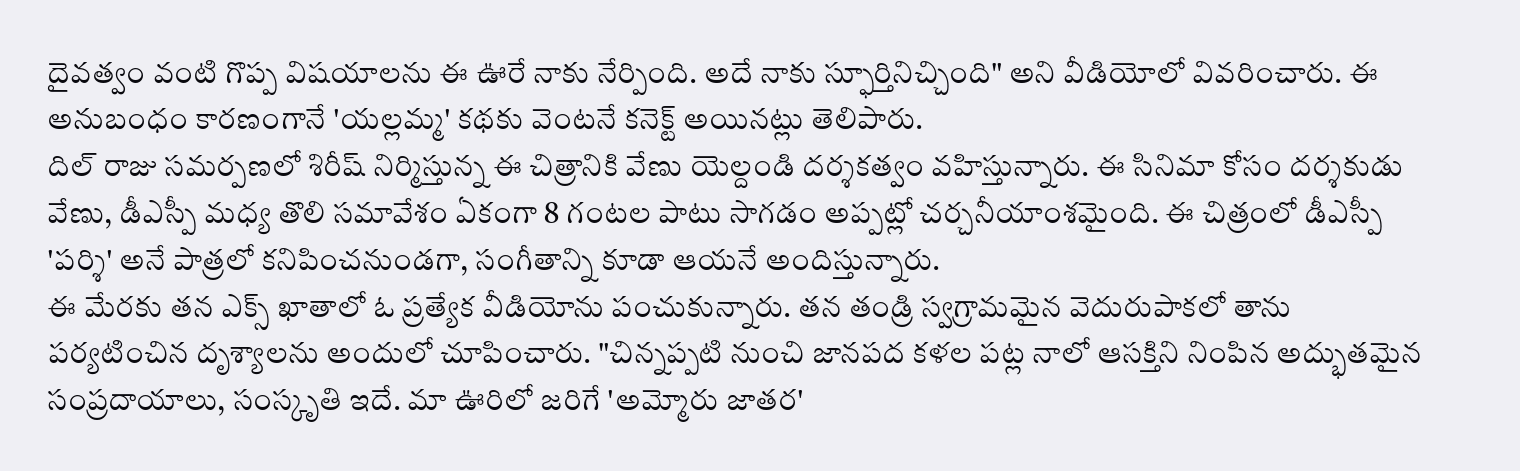దైవత్వం వంటి గొప్ప విషయాలను ఈ ఊరే నాకు నేర్పింది. అదే నాకు స్ఫూర్తినిచ్చింది" అని వీడియోలో వివరించారు. ఈ అనుబంధం కారణంగానే 'యల్లమ్మ' కథకు వెంటనే కనెక్ట్ అయినట్లు తెలిపారు.
దిల్ రాజు సమర్పణలో శిరీష్ నిర్మిస్తున్న ఈ చిత్రానికి వేణు యెల్దండి దర్శకత్వం వహిస్తున్నారు. ఈ సినిమా కోసం దర్శకుడు వేణు, డీఎస్పీ మధ్య తొలి సమావేశం ఏకంగా 8 గంటల పాటు సాగడం అప్పట్లో చర్చనీయాంశమైంది. ఈ చిత్రంలో డీఎస్పీ 'పర్శి' అనే పాత్రలో కనిపించనుండగా, సంగీతాన్ని కూడా ఆయనే అందిస్తున్నారు.
ఈ మేరకు తన ఎక్స్ ఖాతాలో ఓ ప్రత్యేక వీడియోను పంచుకున్నారు. తన తండ్రి స్వగ్రామమైన వెదురుపాకలో తాను పర్యటించిన దృశ్యాలను అందులో చూపించారు. "చిన్నప్పటి నుంచి జానపద కళల పట్ల నాలో ఆసక్తిని నింపిన అద్భుతమైన సంప్రదాయాలు, సంస్కృతి ఇదే. మా ఊరిలో జరిగే 'అమ్మోరు జాతర'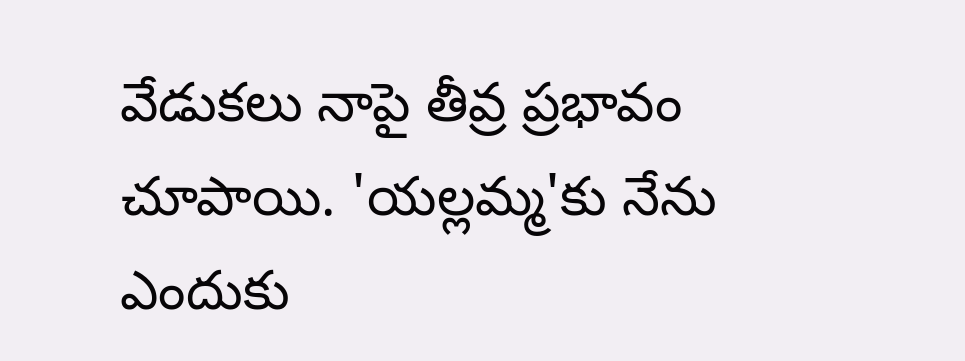వేడుకలు నాపై తీవ్ర ప్రభావం చూపాయి. 'యల్లమ్మ'కు నేను ఎందుకు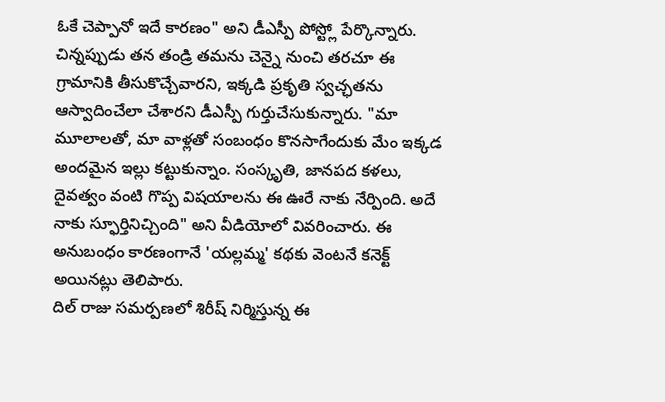ఓకే చెప్పానో ఇదే కారణం" అని డీఎస్పీ పోస్ట్లో పేర్కొన్నారు.
చిన్నప్పుడు తన తండ్రి తమను చెన్నై నుంచి తరచూ ఈ గ్రామానికి తీసుకొచ్చేవారని, ఇక్కడి ప్రకృతి స్వచ్ఛతను ఆస్వాదించేలా చేశారని డీఎస్పీ గుర్తుచేసుకున్నారు. "మా మూలాలతో, మా వాళ్లతో సంబంధం కొనసాగేందుకు మేం ఇక్కడ అందమైన ఇల్లు కట్టుకున్నాం. సంస్కృతి, జానపద కళలు, దైవత్వం వంటి గొప్ప విషయాలను ఈ ఊరే నాకు నేర్పింది. అదే నాకు స్ఫూర్తినిచ్చింది" అని వీడియోలో వివరించారు. ఈ అనుబంధం కారణంగానే 'యల్లమ్మ' కథకు వెంటనే కనెక్ట్ అయినట్లు తెలిపారు.
దిల్ రాజు సమర్పణలో శిరీష్ నిర్మిస్తున్న ఈ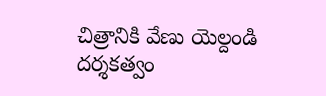చిత్రానికి వేణు యెల్దండి దర్శకత్వం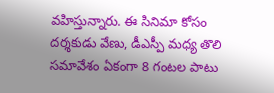వహిస్తున్నారు. ఈ సినిమా కోసం దర్శకుడు వేణు, డీఎస్పీ మధ్య తొలి సమావేశం ఏకంగా 8 గంటల పాటు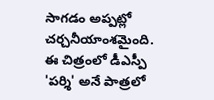సాగడం అప్పట్లో చర్చనీయాంశమైంది. ఈ చిత్రంలో డీఎస్పీ 'పర్శి' అనే పాత్రలో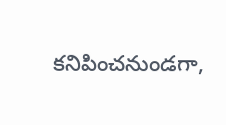కనిపించనుండగా,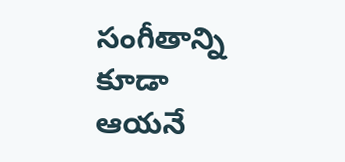సంగీతాన్ని కూడా ఆయనే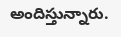అందిస్తున్నారు.